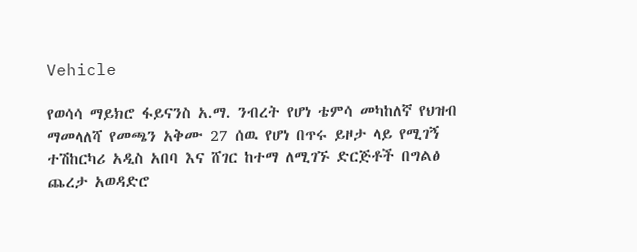Vehicle

የወሳሳ ማይክሮ ፋይናንስ አ.ማ. ንብረት የሆነ ቴምሳ መካከለኛ የህዝብ ማመላለሻ የመጫን አቅሙ 27 ሰዉ የሆነ በጥሩ ይዞታ ላይ የሚገኝ ተሽከርካሪ አዲስ አበባ እና ሸገር ከተማ ለሚገኙ ድርጅቶች በግልፅ ጨረታ አወዳድሮ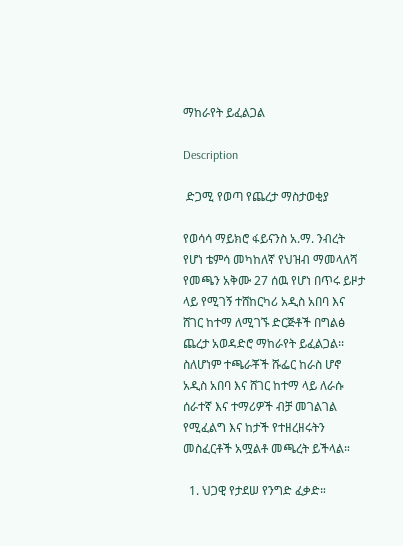ማከራየት ይፈልጋል

Description

 ድጋሚ የወጣ የጨረታ ማስታወቂያ

የወሳሳ ማይክሮ ፋይናንስ አ.ማ. ንብረት የሆነ ቴምሳ መካከለኛ የህዝብ ማመላለሻ የመጫን አቅሙ 27 ሰዉ የሆነ በጥሩ ይዞታ ላይ የሚገኝ ተሸከርካሪ አዲስ አበባ እና ሸገር ከተማ ለሚገኙ ድርጅቶች በግልፅ ጨረታ አወዳድሮ ማከራየት ይፈልጋል፡፡ ስለሆነም ተጫራቾች ሹፌር ከራስ ሆኖ አዲስ አበባ እና ሸገር ከተማ ላይ ለራሱ ሰራተኛ እና ተማሪዎች ብቻ መገልገል የሚፈልግ እና ከታች የተዘረዘሩትን መስፈርቶች አሟልቶ መጫረት ይችላል።

  1. ህጋዊ የታደሠ የንግድ ፈቃድ።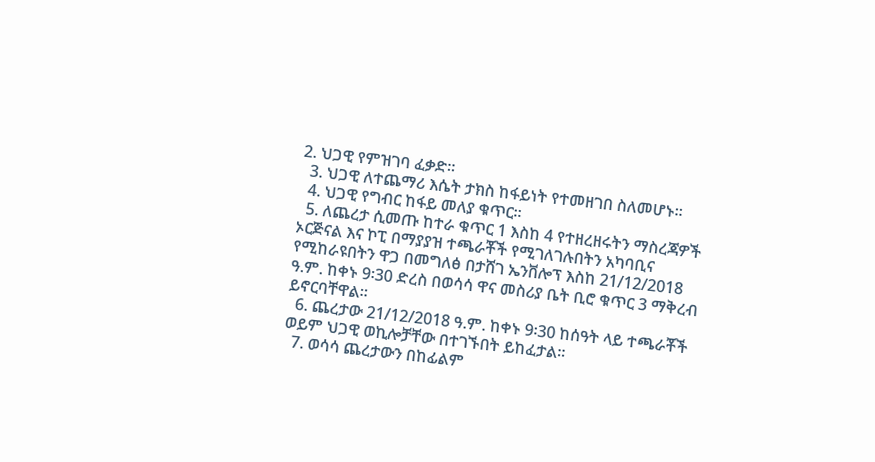2. ህጋዊ የምዝገባ ፈቃድ።
  3. ህጋዊ ለተጨማሪ እሴት ታክስ ከፋይነት የተመዘገበ ስለመሆኑ።
  4. ህጋዊ የግብር ከፋይ መለያ ቁጥር።
  5. ለጨረታ ሲመጡ ከተራ ቁጥር 1 እስከ 4 የተዘረዘሩትን ማስረጃዎች ኦርጅናል እና ኮፒ በማያያዝ ተጫራቾች የሚገለገሉበትን አካባቢና የሚከራዩበትን ዋጋ በመግለፅ በታሸገ ኤንቨሎፕ እስከ 21/12/2018 ዓ.ም. ከቀኑ 9፡30 ድረስ በወሳሳ ዋና መስሪያ ቤት ቢሮ ቁጥር 3 ማቅረብ ይኖርባቸዋል።
  6. ጨረታው 21/12/2018 ዓ.ም. ከቀኑ 9፡30 ከሰዓት ላይ ተጫራቾች ወይም ህጋዊ ወኪሎቻቸው በተገኙበት ይከፈታል።
  7. ወሳሳ ጨረታውን በከፊልም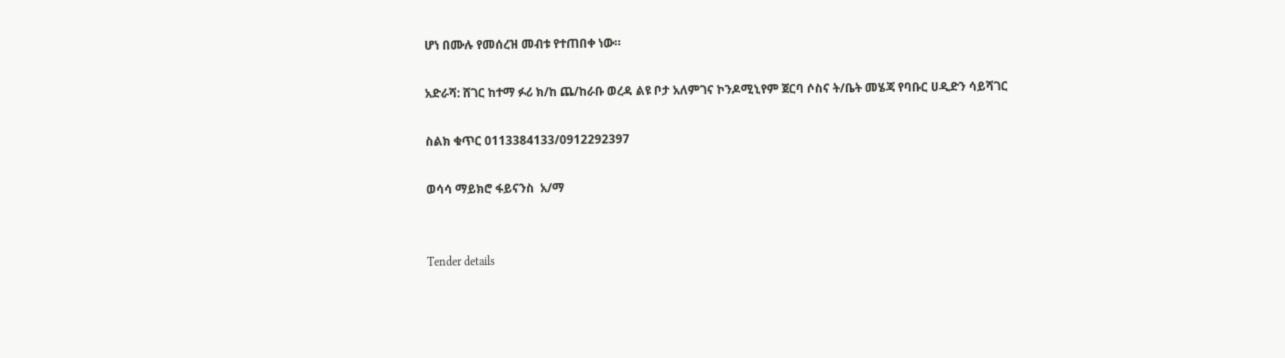ሆነ በሙሉ የመሰረዝ መብቱ የተጠበቀ ነው።

አድራሻ: ሸገር ከተማ ፉሪ ክ/ከ ጨ/ከራቡ ወረዳ ልዩ ቦታ አለምገና ኮንዶሚኒየም ጀርባ ሶስና ት/ቤት መሄጃ የባቡር ሀዲድን ሳይሻገር

ስልክ ቁጥር 0113384133/0912292397

ወሳሳ ማይክሮ ፋይናንስ  አ/ማ


Tender details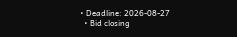• Deadline: 2026-08-27
  • Bid closing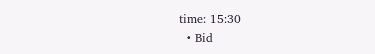time: 15:30
  • Bid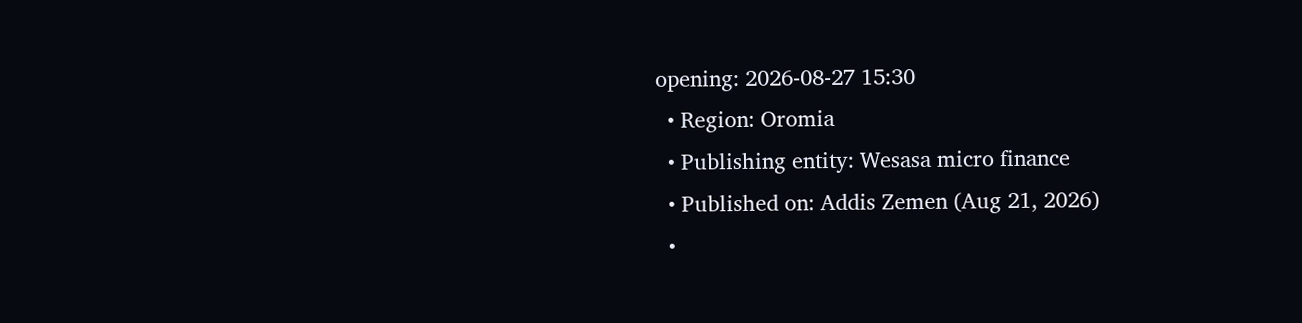opening: 2026-08-27 15:30
  • Region: Oromia
  • Publishing entity: Wesasa micro finance
  • Published on: Addis Zemen (Aug 21, 2026)
  •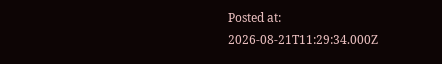Posted at: 2026-08-21T11:29:34.000Z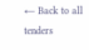← Back to all tenders